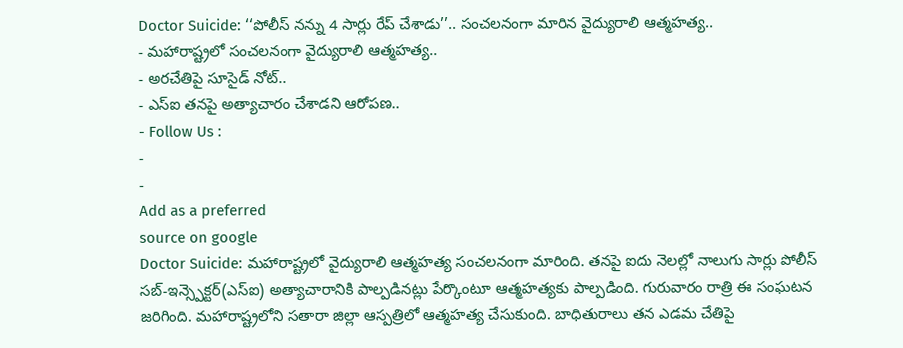Doctor Suicide: ‘‘పోలీస్ నన్ను 4 సార్లు రేప్ చేశాడు’’.. సంచలనంగా మారిన వైద్యురాలి ఆత్మహత్య..
- మహారాష్ట్రలో సంచలనంగా వైద్యురాలి ఆత్మహత్య..
- అరచేతిపై సూసైడ్ నోట్..
- ఎస్ఐ తనపై అత్యాచారం చేశాడని ఆరోపణ..
- Follow Us :
-
-
Add as a preferred
source on google
Doctor Suicide: మహారాష్ట్రలో వైద్యురాలి ఆత్మహత్య సంచలనంగా మారింది. తనపై ఐదు నెలల్లో నాలుగు సార్లు పోలీస్ సబ్-ఇన్స్పెక్టర్(ఎస్ఐ) అత్యాచారానికి పాల్పడినట్లు పేర్కొంటూ ఆత్మహత్యకు పాల్పడింది. గురువారం రాత్రి ఈ సంఘటన జరిగింది. మహారాష్ట్రలోని సతారా జిల్లా ఆస్పత్రిలో ఆత్మహత్య చేసుకుంది. బాధితురాలు తన ఎడమ చేతిపై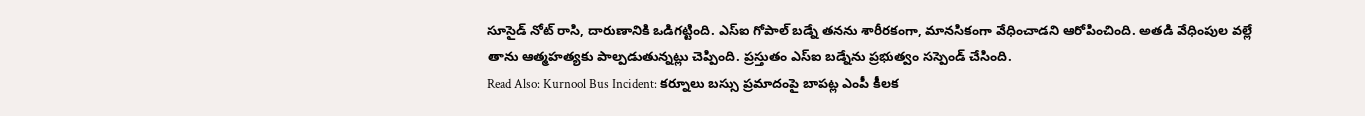సూసైడ్ నోట్ రాసి, దారుణానికి ఒడిగట్టింది. ఎస్ఐ గోపాల్ బడ్నే తనను శారీరకంగా, మానసికంగా వేధించాడని ఆరోపించింది. అతడి వేధింపుల వల్లే తాను ఆత్మహత్యకు పాల్పడుతున్నట్లు చెప్పింది. ప్రస్తుతం ఎస్ఐ బడ్నేను ప్రభుత్వం సస్పెండ్ చేసింది.
Read Also: Kurnool Bus Incident: కర్నూలు బస్సు ప్రమాదంపై బాపట్ల ఎంపీ కీలక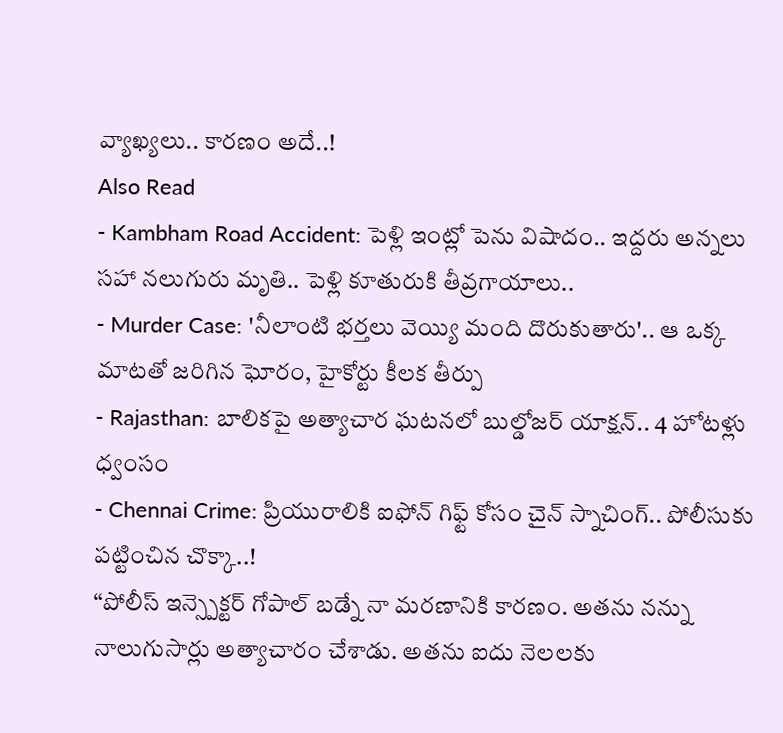వ్యాఖ్యలు.. కారణం అదే..!
Also Read
- Kambham Road Accident: పెళ్లి ఇంట్లో పెను విషాదం.. ఇద్దరు అన్నలు సహా నలుగురు మృతి.. పెళ్లి కూతురుకి తీవ్రగాయాలు..
- Murder Case: 'నీలాంటి భర్తలు వెయ్యి మంది దొరుకుతారు'.. ఆ ఒక్క మాటతో జరిగిన ఘోరం, హైకోర్టు కీలక తీర్పు
- Rajasthan: బాలికపై అత్యాచార ఘటనలో బుల్డోజర్ యాక్షన్.. 4 హోటళ్లు ధ్వంసం
- Chennai Crime: ప్రియురాలికి ఐఫోన్ గిఫ్ట్ కోసం చైన్ స్నాచింగ్.. పోలీసుకు పట్టించిన చొక్కా..!
“పోలీస్ ఇన్స్పెక్టర్ గోపాల్ బడ్నే నా మరణానికి కారణం. అతను నన్ను నాలుగుసార్లు అత్యాచారం చేశాడు. అతను ఐదు నెలలకు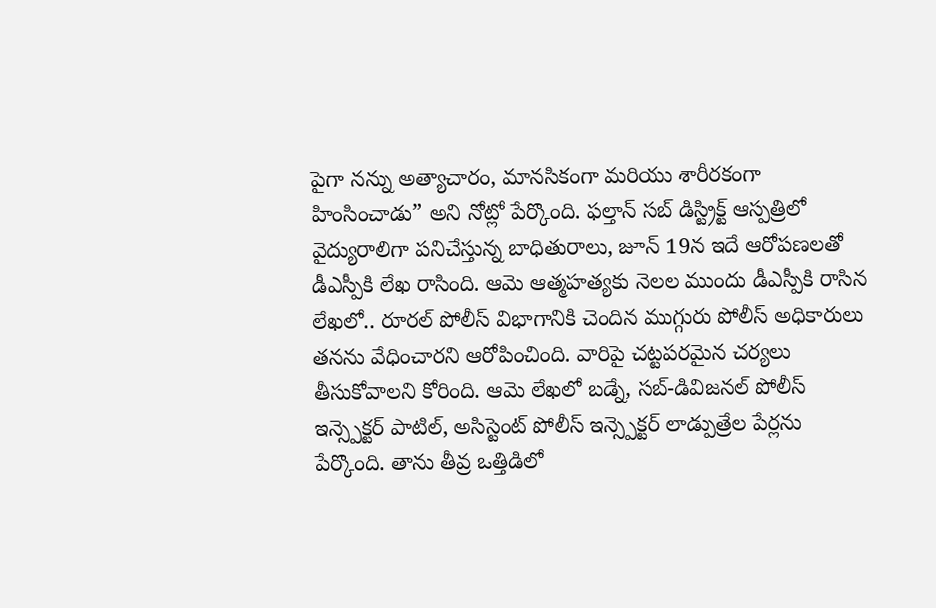పైగా నన్ను అత్యాచారం, మానసికంగా మరియు శారీరకంగా హింసించాడు” అని నోట్లో పేర్కొంది. ఫల్తాన్ సబ్ డిస్ట్రిక్ట్ ఆస్పత్రిలో వైద్యురాలిగా పనిచేస్తున్న బాధితురాలు, జూన్ 19న ఇదే ఆరోపణలతో డీఎస్పీకి లేఖ రాసింది. ఆమె ఆత్మహత్యకు నెలల ముందు డీఎస్పీకి రాసిన లేఖలో.. రూరల్ పోలీస్ విభాగానికి చెందిన ముగ్గురు పోలీస్ అధికారులు తనను వేధించారని ఆరోపించింది. వారిపై చట్టపరమైన చర్యలు తీసుకోవాలని కోరింది. ఆమె లేఖలో బడ్నే, సబ్-డివిజనల్ పోలీస్ ఇన్స్పెక్టర్ పాటిల్, అసిస్టెంట్ పోలీస్ ఇన్స్పెక్టర్ లాడ్పుత్రేల పేర్లను పేర్కొంది. తాను తీవ్ర ఒత్తిడిలో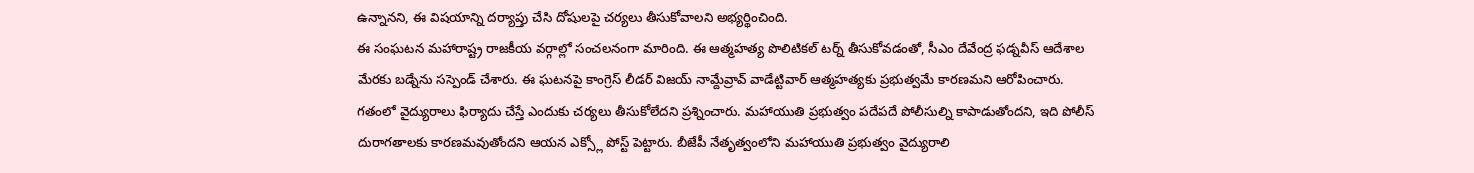ఉన్నానని, ఈ విషయాన్ని దర్యాప్తు చేసి దోషులపై చర్యలు తీసుకోవాలని అభ్యర్థించింది.
ఈ సంఘటన మహారాష్ట్ర రాజకీయ వర్గాల్లో సంచలనంగా మారింది. ఈ ఆత్మహత్య పొలిటికల్ టర్న్ తీసుకోవడంతో, సీఎం దేవేంద్ర ఫడ్నవీస్ ఆదేశాల మేరకు బడ్నేను సస్పెండ్ చేశారు. ఈ ఘటనపై కాంగ్రెస్ లీడర్ విజయ్ నామ్దేవ్రావ్ వాడేట్టివార్ ఆత్మహత్యకు ప్రభుత్వమే కారణమని ఆరోపించారు. గతంలో వైద్యురాలు ఫిర్యాదు చేస్తే ఎందుకు చర్యలు తీసుకోలేదని ప్రశ్నించారు. మహాయుతి ప్రభుత్వం పదేపదే పోలీసుల్ని కాపాడుతోందని, ఇది పోలీస్ దురాగతాలకు కారణమవుతోందని ఆయన ఎక్స్లో పోస్ట్ పెట్టారు. బీజేపీ నేతృత్వంలోని మహాయుతి ప్రభుత్వం వైద్యురాలి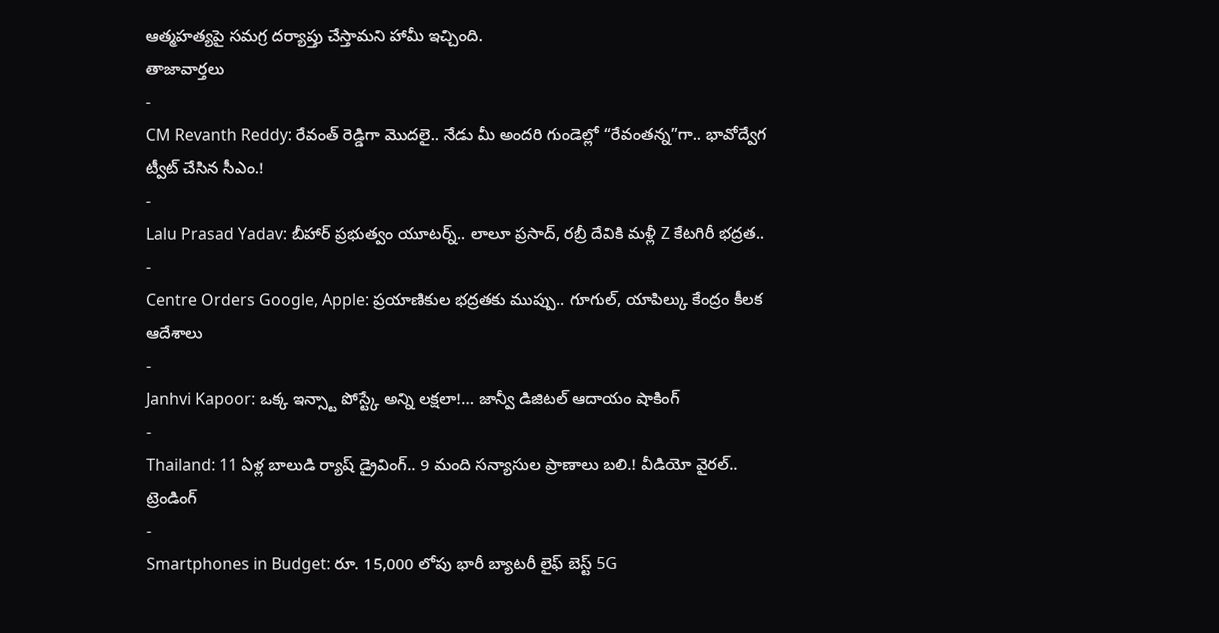ఆత్మహత్యపై సమగ్ర దర్యాప్తు చేస్తామని హామీ ఇచ్చింది.
తాజావార్తలు
-
CM Revanth Reddy: రేవంత్ రెడ్డిగా మొదలై.. నేడు మీ అందరి గుండెల్లో “రేవంతన్న”గా.. భావోద్వేగ ట్వీట్ చేసిన సీఎం.!
-
Lalu Prasad Yadav: బీహార్ ప్రభుత్వం యూటర్న్.. లాలూ ప్రసాద్, రబ్రీ దేవికి మళ్లీ Z కేటగిరీ భద్రత..
-
Centre Orders Google, Apple: ప్రయాణికుల భద్రతకు ముప్పు.. గూగుల్, యాపిల్కు కేంద్రం కీలక ఆదేశాలు
-
Janhvi Kapoor: ఒక్క ఇన్స్టా పోస్ట్కే అన్ని లక్షలా!… జాన్వీ డిజిటల్ ఆదాయం షాకింగ్
-
Thailand: 11 ఏళ్ల బాలుడి ర్యాష్ డ్రైవింగ్.. 9 మంది సన్యాసుల ప్రాణాలు బలి.! వీడియో వైరల్..
ట్రెండింగ్
-
Smartphones in Budget: రూ. 15,000 లోపు భారీ బ్యాటరీ లైఫ్ బెస్ట్ 5G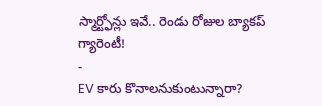స్మార్ట్ఫోన్లు ఇవే.. రెండు రోజుల బ్యాకప్ గ్యారెంటీ!
-
EV కారు కొనాలనుకుంటున్నారా?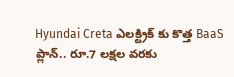Hyundai Creta ఎలక్ట్రిక్ కు కొత్త BaaS ప్లాన్.. రూ.7 లక్షల వరకు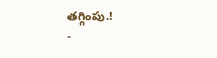తగ్గింపు.!
-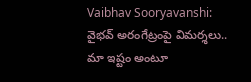Vaibhav Sooryavanshi: వైభవ్ అరంగేట్రంపై విమర్శలు.. మా ఇష్టం అంటూ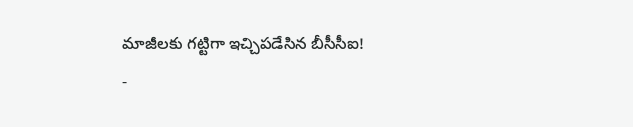మాజీలకు గట్టిగా ఇచ్చిపడేసిన బీసీసీఐ!
-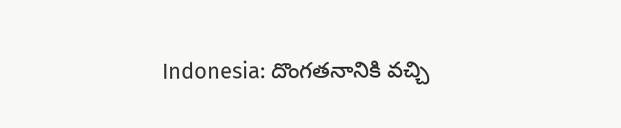Indonesia: దొంగతనానికి వచ్చి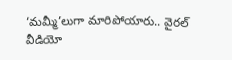‘మమ్మీ’లుగా మారిపోయారు.. వైరల్ వీడియో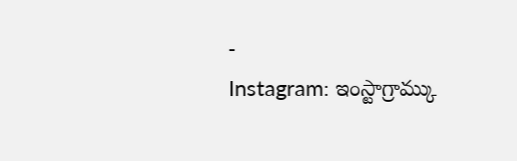-
Instagram: ఇంస్టాగ్రామ్కు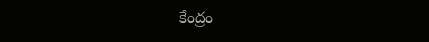కేంద్రం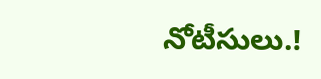నోటీసులు.!